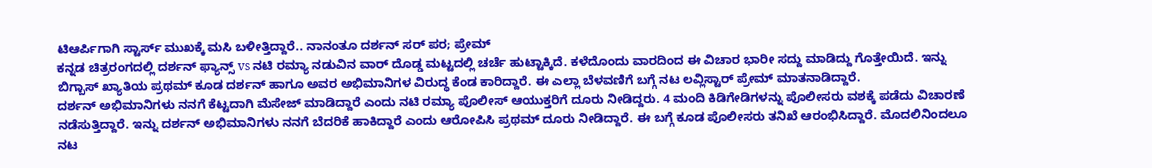ಟಿಆರ್ಪಿಗಾಗಿ ಸ್ಟಾರ್ಸ್ ಮುಖಕ್ಕೆ ಮಸಿ ಬಳೀತ್ತಿದ್ದಾರೆ.. ನಾನಂತೂ ದರ್ಶನ್ ಸರ್ ಪರ; ಪ್ರೇಮ್
ಕನ್ನಡ ಚಿತ್ರರಂಗದಲ್ಲಿ ದರ್ಶನ್ ಫ್ಯಾನ್ಸ್ vs ನಟಿ ರಮ್ಯಾ ನಡುವಿನ ವಾರ್ ದೊಡ್ಡ ಮಟ್ಟದಲ್ಲಿ ಚರ್ಚೆ ಹುಟ್ಟಾಕ್ಕಿದೆ. ಕಳೆದೊಂದು ವಾರದಿಂದ ಈ ವಿಚಾರ ಭಾರೀ ಸದ್ದು ಮಾಡಿದ್ದು ಗೊತ್ತೇಯಿದೆ. ಇನ್ನು ಬಿಗ್ಬಾಸ್ ಖ್ಯಾತಿಯ ಪ್ರಥಮ್ ಕೂಡ ದರ್ಶನ್ ಹಾಗೂ ಅವರ ಅಭಿಮಾನಿಗಳ ವಿರುದ್ಧ ಕೆಂಡ ಕಾರಿದ್ದಾರೆ. ಈ ಎಲ್ಲಾ ಬೆಳವಣಿಗೆ ಬಗ್ಗೆ ನಟ ಲವ್ಲಿಸ್ಟಾರ್ ಪ್ರೇಮ್ ಮಾತನಾಡಿದ್ದಾರೆ.
ದರ್ಶನ್ ಅಭಿಮಾನಿಗಳು ನನಗೆ ಕೆಟ್ಟದಾಗಿ ಮೆಸೇಜ್ ಮಾಡಿದ್ದಾರೆ ಎಂದು ನಟಿ ರಮ್ಯಾ ಪೊಲೀಸ್ ಆಯುಕ್ತರಿಗೆ ದೂರು ನೀಡಿದ್ದರು. 4 ಮಂದಿ ಕಿಡಿಗೇಡಿಗಳನ್ನು ಪೊಲೀಸರು ವಶಕ್ಕೆ ಪಡೆದು ವಿಚಾರಣೆ ನಡೆಸುತ್ತಿದ್ದಾರೆ. ಇನ್ನು ದರ್ಶನ್ ಅಭಿಮಾನಿಗಳು ನನಗೆ ಬೆದರಿಕೆ ಹಾಕಿದ್ದಾರೆ ಎಂದು ಆರೋಪಿಸಿ ಪ್ರಥಮ್ ದೂರು ನೀಡಿದ್ದಾರೆ. ಈ ಬಗ್ಗೆ ಕೂಡ ಪೊಲೀಸರು ತನಿಖೆ ಆರಂಭಿಸಿದ್ದಾರೆ. ಮೊದಲಿನಿಂದಲೂ ನಟ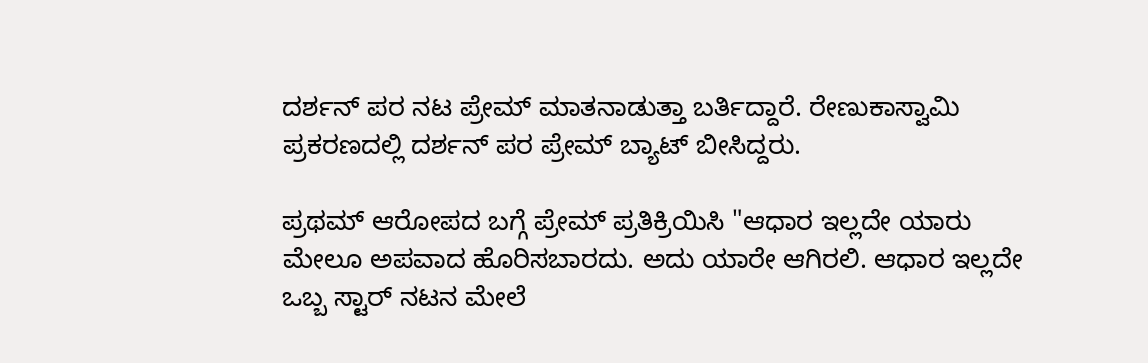ದರ್ಶನ್ ಪರ ನಟ ಪ್ರೇಮ್ ಮಾತನಾಡುತ್ತಾ ಬರ್ತಿದ್ದಾರೆ. ರೇಣುಕಾಸ್ವಾಮಿ ಪ್ರಕರಣದಲ್ಲಿ ದರ್ಶನ್ ಪರ ಪ್ರೇಮ್ ಬ್ಯಾಟ್ ಬೀಸಿದ್ದರು.

ಪ್ರಥಮ್ ಆರೋಪದ ಬಗ್ಗೆ ಪ್ರೇಮ್ ಪ್ರತಿಕ್ರಿಯಿಸಿ "ಆಧಾರ ಇಲ್ಲದೇ ಯಾರು ಮೇಲೂ ಅಪವಾದ ಹೊರಿಸಬಾರದು. ಅದು ಯಾರೇ ಆಗಿರಲಿ. ಆಧಾರ ಇಲ್ಲದೇ ಒಬ್ಬ ಸ್ಟಾರ್ ನಟನ ಮೇಲೆ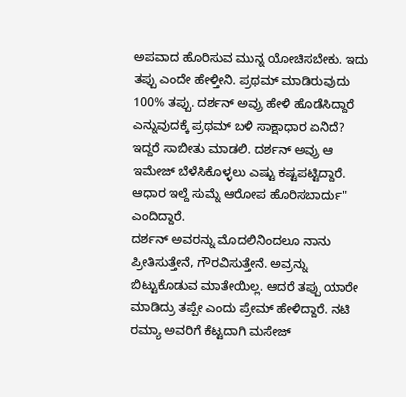ಅಪವಾದ ಹೊರಿಸುವ ಮುನ್ನ ಯೋಚಿಸಬೇಕು. ಇದು ತಪ್ಪು ಎಂದೇ ಹೇಳ್ತೀನಿ. ಪ್ರಥಮ್ ಮಾಡಿರುವುದು 100% ತಪ್ಪು. ದರ್ಶನ್ ಅವ್ರು ಹೇಳಿ ಹೊಡೆಸಿದ್ದಾರೆ ಎನ್ನುವುದಕ್ಕೆ ಪ್ರಥಮ್ ಬಳಿ ಸಾಕ್ಷಾಧಾರ ಏನಿದೆ? ಇದ್ದರೆ ಸಾಬೀತು ಮಾಡಲಿ. ದರ್ಶನ್ ಅವ್ರು ಆ ಇಮೇಜ್ ಬೆಳೆಸಿಕೊಳ್ಳಲು ಎಷ್ಟು ಕಷ್ಟಪಟ್ಟಿದ್ದಾರೆ. ಆಧಾರ ಇಲ್ದೆ ಸುಮ್ನೆ ಆರೋಪ ಹೊರಿಸಬಾರ್ದು" ಎಂದಿದ್ದಾರೆ.
ದರ್ಶನ್ ಅವರನ್ನು ಮೊದಲಿನಿಂದಲೂ ನಾನು ಪ್ರೀತಿಸುತ್ತೇನೆ, ಗೌರವಿಸುತ್ತೇನೆ. ಅವ್ರನ್ನು ಬಿಟ್ಟುಕೊಡುವ ಮಾತೇಯಿಲ್ಲ. ಆದರೆ ತಪ್ಪು ಯಾರೇ ಮಾಡಿದ್ರು ತಪ್ಪೇ ಎಂದು ಪ್ರೇಮ್ ಹೇಳಿದ್ದಾರೆ. ನಟಿ ರಮ್ಯಾ ಅವರಿಗೆ ಕೆಟ್ಟದಾಗಿ ಮಸೇಜ್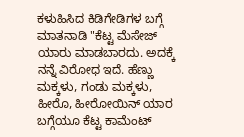ಕಳುಹಿಸಿದ ಕಿಡಿಗೇಡಿಗಳ ಬಗ್ಗೆ ಮಾತನಾಡಿ "ಕೆಟ್ಟ ಮೆಸೇಜ್ ಯಾರು ಮಾಡಬಾರದು. ಅದಕ್ಕೆ ನನ್ನೆ ವಿರೋಧ ಇದೆ. ಹೆಣ್ಣು ಮಕ್ಕಳು, ಗಂಡು ಮಕ್ಕಳು, ಹೀರೊ, ಹೀರೋಯಿನ್ ಯಾರ ಬಗ್ಗೆಯೂ ಕೆಟ್ಟ ಕಾಮೆಂಟ್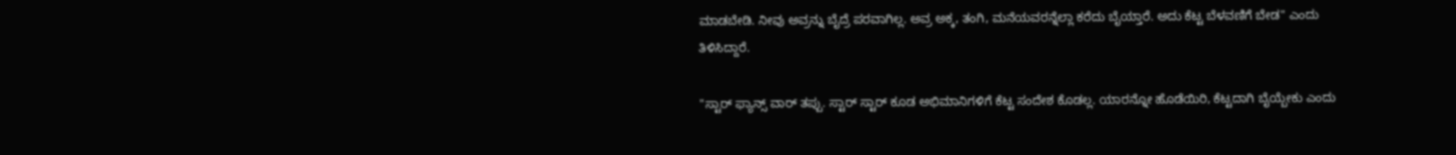ಮಾಡಬೇಡಿ. ನೀವು ಅವ್ರನ್ನು ಬೈದ್ರೆ ಪರವಾಗಿಲ್ಲ. ಅವ್ರ ಅಕ್ಕ, ತಂಗಿ, ಮನೆಯವರನ್ನೆಲ್ಲಾ ಕರೆದು ಬೈಯ್ತಾರೆ. ಅದು ಕೆಟ್ಟ ಬೆಳವಣಿಗೆ ಬೇಡ" ಎಂದು ತಿಳಿಸಿದ್ದಾರೆ.

"ಸ್ಟಾರ್ ಫ್ಯಾನ್ಸ್ ವಾರ್ ತಪ್ಪು. ಸ್ಟಾರ್ ಸ್ಟಾರ್ ಕೂಡ ಅಭಿಮಾನಿಗಳಿಗೆ ಕೆಟ್ಟ ಸಂದೇಶ ಕೊಡಲ್ಲ. ಯಾರನ್ನೋ ಹೊಡೆಯಿರಿ, ಕೆಟ್ಟದಾಗಿ ಬೈಯ್ಬೇಕು ಎಂದು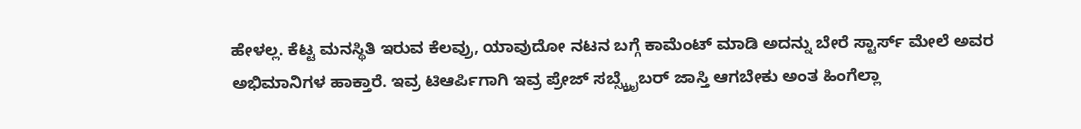ಹೇಳಲ್ಲ. ಕೆಟ್ಟ ಮನಸ್ಥಿತಿ ಇರುವ ಕೆಲವ್ರು, ಯಾವುದೋ ನಟನ ಬಗ್ಗೆ ಕಾಮೆಂಟ್ ಮಾಡಿ ಅದನ್ನು ಬೇರೆ ಸ್ಟಾರ್ಸ್ ಮೇಲೆ ಅವರ ಅಭಿಮಾನಿಗಳ ಹಾಕ್ತಾರೆ. ಇವ್ರ ಟಿಆರ್ಪಿಗಾಗಿ ಇವ್ರ ಪ್ರೇಜ್ ಸಬ್ಸ್ಕ್ರೈಬರ್ ಜಾಸ್ತಿ ಆಗಬೇಕು ಅಂತ ಹಿಂಗೆಲ್ಲಾ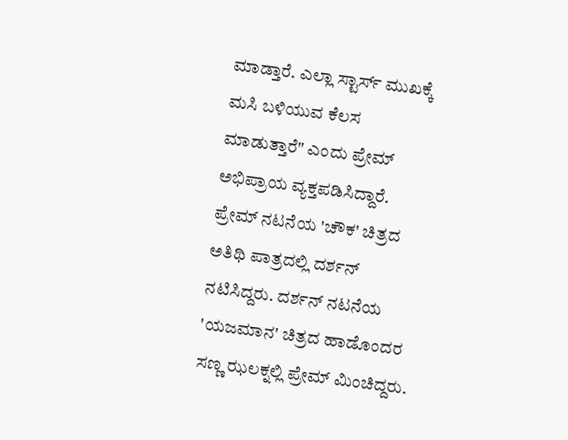ಮಾಡ್ತಾರೆ. ಎಲ್ಲಾ ಸ್ಟಾರ್ಸ್ ಮುಖಕ್ಕೆ ಮಸಿ ಬಳಿಯುವ ಕೆಲಸ ಮಾಡುತ್ತಾರೆ" ಎಂದು ಪ್ರೇಮ್ ಅಭಿಪ್ರಾಯ ವ್ಯಕ್ತಪಡಿಸಿದ್ದಾರೆ.
ಪ್ರೇಮ್ ನಟನೆಯ 'ಚೌಕ' ಚಿತ್ರದ ಅತಿಥಿ ಪಾತ್ರದಲ್ಲಿ ದರ್ಶನ್ ನಟಿಸಿದ್ದರು. ದರ್ಶನ್ ನಟನೆಯ 'ಯಜಮಾನ' ಚಿತ್ರದ ಹಾಡೊಂದರ ಸಣ್ಣ ಝಲಕ್ನಲ್ಲಿ ಪ್ರೇಮ್ ಮಿಂಚಿದ್ದರು.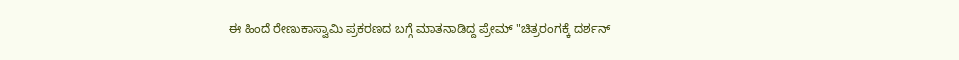ಈ ಹಿಂದೆ ರೇಣುಕಾಸ್ವಾಮಿ ಪ್ರಕರಣದ ಬಗ್ಗೆ ಮಾತನಾಡಿದ್ದ ಪ್ರೇಮ್ "ಚಿತ್ರರಂಗಕ್ಕೆ ದರ್ಶನ್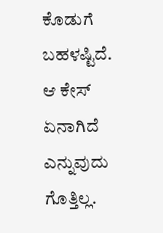ಕೊಡುಗೆ ಬಹಳಷ್ಟಿದೆ. ಆ ಕೇಸ್ ಏನಾಗಿದೆ ಎನ್ನುವುದು ಗೊತ್ತಿಲ್ಲ.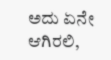ಅದು ಏನೇ ಆಗಿರಲಿ,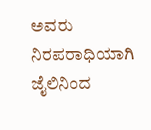ಅವರು ನಿರಪರಾಧಿಯಾಗಿ ಜೈಲಿನಿಂದ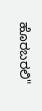ಹೊರಬರಲಿ"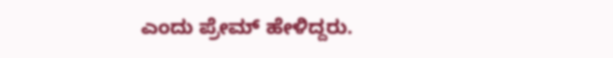ಎಂದು ಪ್ರೇಮ್ ಹೇಳಿದ್ದರು.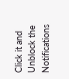Click it and Unblock the Notifications